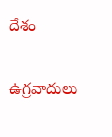దేశం

ఉగ్రవాదులు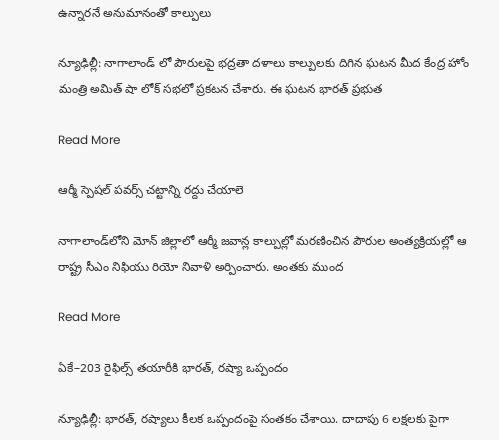ఉన్నారనే అనుమానంతో కాల్పులు

న్యూఢిల్లీ: నాగాలాండ్ లో పౌరులపై భద్రతా దళాలు కాల్పులకు దిగిన ఘటన మీద కేంద్ర హోం మంత్రి అమిత్ షా లోక్ సభలో ప్రకటన చేశారు. ఈ ఘటన భారత్ ప్రభుత

Read More

ఆర్మీ స్పెషల్ పవర్స్ చట్టాన్ని రద్దు చేయాలె

నాగాలాండ్‌లోని మోన్‌ జిల్లాలో ఆర్మీ జవాన్ల కాల్పుల్లో మరణించిన పౌరుల అంత్యక్రియల్లో ఆ రాష్ట్ర సీఎం నిఫియు రియో నివాళి అర్పించారు. అంతకు ముంద

Read More

ఏకే–203 రైఫిల్స్ తయారీకి భారత్, రష్యా ఒప్పందం

న్యూఢిల్లీ: భారత్, రష్యాలు కీలక ఒప్పందంపై సంతకం చేశాయి. దాదాపు 6 లక్షలకు పైగా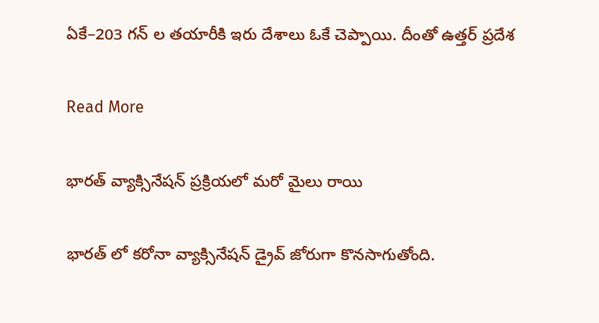ఏకే–203 గన్ ల తయారీకి ఇరు దేశాలు ఓకే చెప్పాయి. దీంతో ఉత్తర్ ప్రదేశ

Read More

భారత్ వ్యాక్సినేషన్ ప్రక్రియలో మరో మైలు రాయి

భారత్ లో కరోనా వ్యాక్సినేషన్ డ్రైవ్ జోరుగా కొనసాగుతోంది.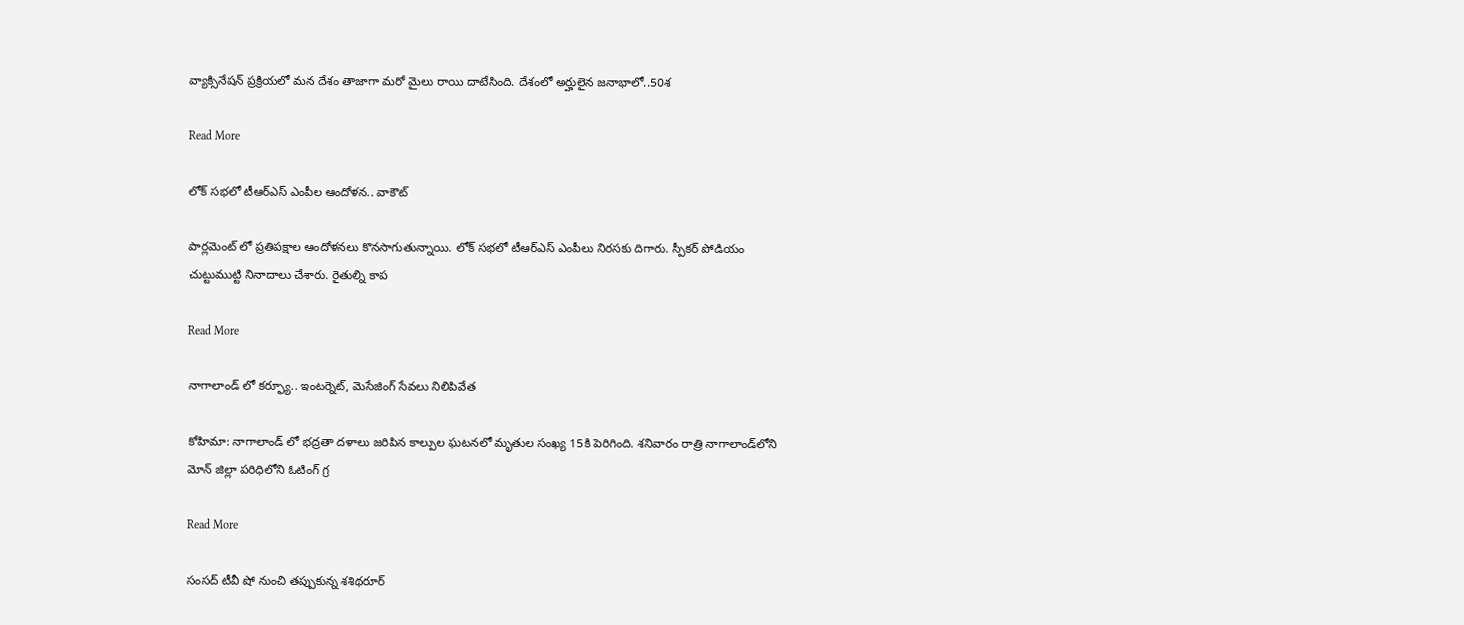వ్యాక్సినేషన్ ప్రక్రియలో మన దేశం తాజాగా మరో మైలు రాయి దాటేసింది. దేశంలో అర్హులైన జనాభాలో..50శ

Read More

లోక్ సభలో టీఆర్ఎస్ ఎంపీల ఆందోళన.. వాకౌట్

పార్లమెంట్ లో ప్రతిపక్షాల ఆందోళనలు కొనసాగుతున్నాయి. లోక్ సభలో టీఆర్ఎస్ ఎంపీలు నిరసకు దిగారు. స్పీకర్ పోడియం చుట్టుముట్టి నినాదాలు చేశారు. రైతుల్ని కాప

Read More

నాగాలాండ్ లో కర్ఫ్యూ.. ఇంటర్నెట్, మెసేజింగ్ సేవలు నిలిపివేత

కోహిమా: నాగాలాండ్ లో భద్రతా దళాలు జరిపిన కాల్పుల ఘటనలో మృతుల సంఖ్య 15కి పెరిగింది. శనివారం రాత్రి నాగాలాండ్‌లోని మోన్ జిల్లా పరిధిలోని ఓటింగ్ గ్ర

Read More

సంసద్ టీవీ షో నుంచి తప్పుకున్న శశిథరూర్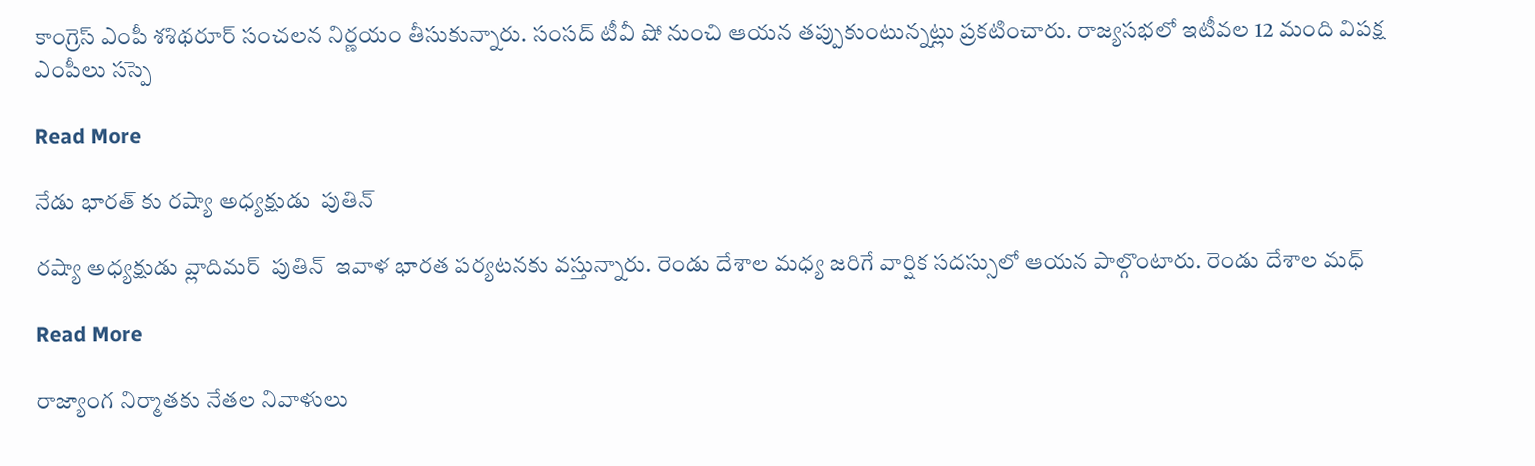కాంగ్రెస్ ఎంపీ శశిథరూర్ సంచలన నిర్ణయం తీసుకున్నారు. సంసద్ టీవీ షో నుంచి ఆయన తప్పుకుంటున్నట్లు ప్రకటించారు. రాజ్యసభలో ఇటీవల 12 మంది విపక్ష ఎంపీలు సస్పె

Read More

నేడు భారత్ కు రష్యా అధ్యక్షుడు  పుతిన్

రష్యా అధ్యక్షుడు వ్లాదిమర్  పుతిన్  ఇవాళ భారత పర్యటనకు వస్తున్నారు. రెండు దేశాల మధ్య జరిగే వార్షిక సదస్సులో ఆయన పాల్గొంటారు. రెండు దేశాల మధ్

Read More

రాజ్యాంగ నిర్మాతకు నేతల నివాళులు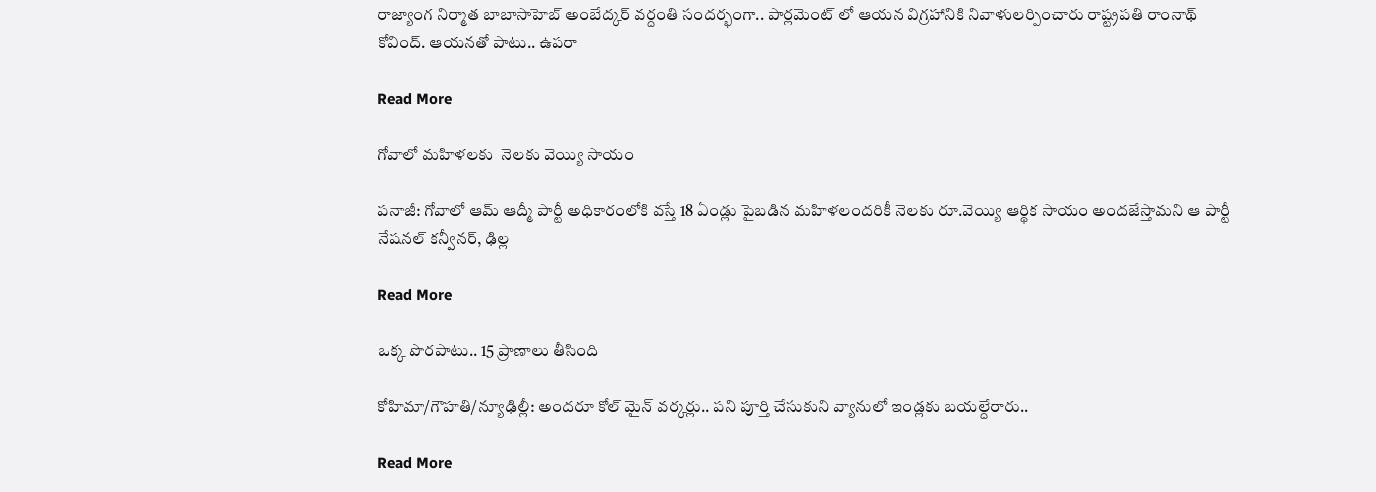రాజ్యాంగ నిర్మాత బాబాసాహెబ్ అంబేద్కర్ వర్దంతి సందర్భంగా.. పార్లమెంట్ లో ఆయన విగ్రహానికి నివాళులర్పించారు రాష్ట్రపతి రాంనాథ్ కోవింద్. ఆయనతో పాటు.. ఉపరా

Read More

గోవాలో మహిళలకు  నెలకు వెయ్యి సాయం

పనాజీ: గోవాలో ఆమ్ ఆద్మీ పార్టీ అధికారంలోకి వస్తే 18 ఏండ్లు పైబడిన మహిళలందరికీ నెలకు రూ.వెయ్యి ఆర్థిక సాయం అందజేస్తామని ఆ పార్టీ నేషనల్ కన్వీనర్, ఢిల్ల

Read More

ఒక్క పొరపాటు.. 15 ప్రాణాలు తీసింది

కోహిమా/గౌహతి/న్యూఢిల్లీ: అందరూ కోల్‌‌‌‌ మైన్‌‌‌‌ వర్కర్లు.. పని పూర్తి చేసుకుని వ్యానులో ఇండ్లకు బయల్దేరారు..

Read More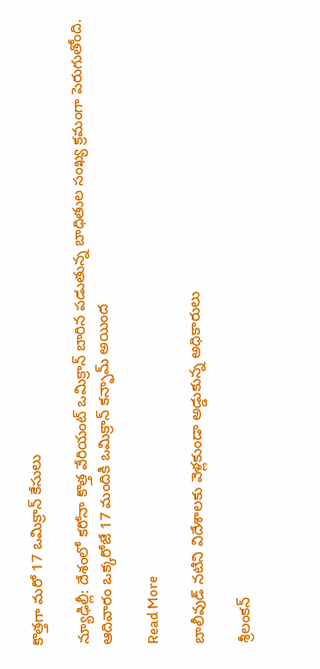కొత్తగా మరో 17 ఒమిక్రాన్ కేసులు

న్యూఢిల్లీ: దేశంలో కరోనా కొత్త వేరియంట్ ఒమిక్రాన్ బారిన పడుతున్న బాధితుల సంఖ్య క్రమంగా పెరుగుతోంది. ఆదివారం ఒక్కరోజే 17 మందికి ఒమిక్రాన్ కన్ఫామ్ అయింద

Read More

బాలీవుడ్ నటిని విదేశాలకు వెళ్లకుండా అడ్డుకున్న అధికారులు

శ్రీలంకన్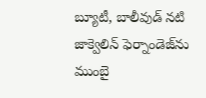బ్యూటీ, బాలీవుడ్ నటి జాక్వెలిన్ ఫెర్నాండెజ్‌ను ముంబై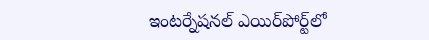ఇంటర్నేషనల్ ఎయిర్‌‌పోర్ట్‌లో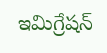ఇమిగ్రేషన్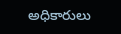అధికారులు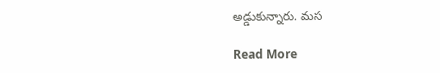అడ్డుకున్నారు. మస

Read More